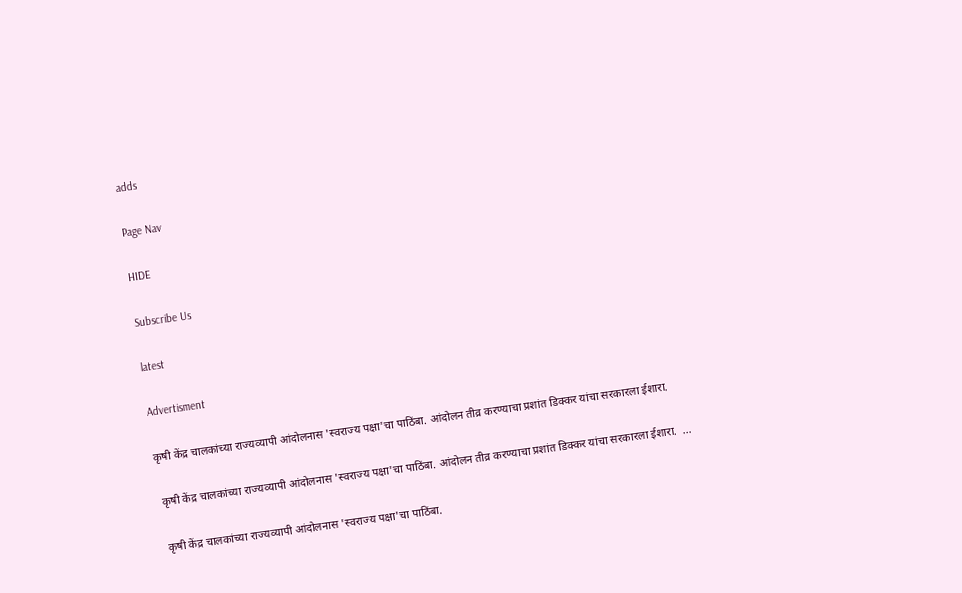adds

Page Nav

HIDE

Subscribe Us

latest

Advertisment

कृषी केंद्र चालकांच्या राज्यव्यापी आंदोलनास 'स्वराज्य पक्षा'चा पाठिंबा. आंदोलन तीव्र करण्याचा प्रशांत डिक्कर यांचा सरकारला ईशारा.

 कृषी केंद्र चालकांच्या राज्यव्यापी आंदोलनास 'स्वराज्य पक्षा'चा पाठिंबा. आंदोलन तीव्र करण्याचा प्रशांत डिक्कर यांचा सरकारला ईशारा.  ...

 कृषी केंद्र चालकांच्या राज्यव्यापी आंदोलनास 'स्वराज्य पक्षा'चा पाठिंबा.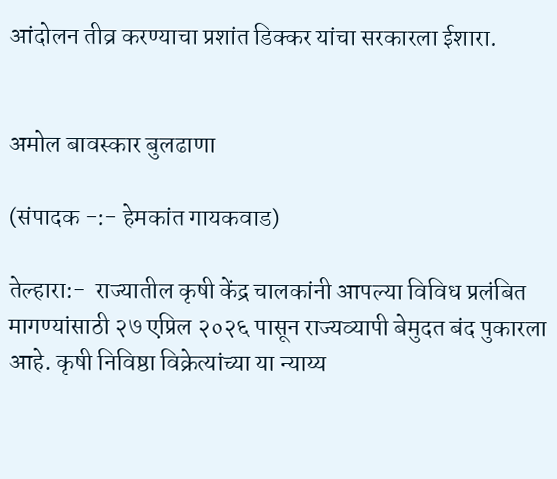आंदोलन तीव्र करण्याचा प्रशांत डिक्कर यांचा सरकारला ईशारा.


अमोल बावस्कार बुलढाणा

(संपादक -:- हेमकांत गायकवाड)

तेल्हारा:-  राज्यातील कृषी केंद्र चालकांनी आपल्या विविध प्रलंबित मागण्यांसाठी २७ एप्रिल २०२६ पासून राज्यव्यापी बेमुदत बंद पुकारला आहे. कृषी निविष्ठा विक्रेत्यांच्या या न्याय्य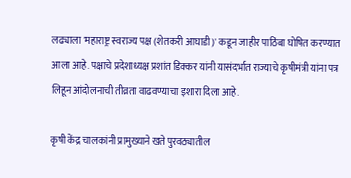लढ्याला 'महाराष्ट्र स्वराज्य पक्ष (शेतकरी आघाडी)' कडून जाहीर पाठिंबा घोषित करण्यात आला आहे. पक्षाचे प्रदेशाध्यक्ष प्रशांत डिक्कर यांनी यासंदर्भात राज्याचे कृषीमंत्री यांना पत्र लिहून आंदोलनाची तीव्रता वाढवण्याचा इशारा दिला आहे.

कृषी केंद्र चालकांनी प्रामुख्याने खते पुरवठ्यातील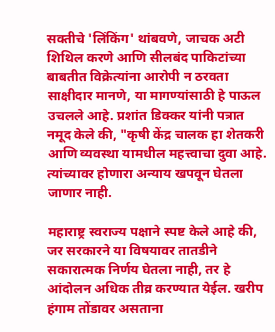सक्तीचे 'लिंकिंग' थांबवणे, जाचक अटी शिथिल करणे आणि सीलबंद पाकिटांच्या बाबतीत विक्रेत्यांना आरोपी न ठरवता साक्षीदार मानणे, या मागण्यांसाठी हे पाऊल उचलले आहे. प्रशांत डिक्कर यांनी पत्रात नमूद केले की, "कृषी केंद्र चालक हा शेतकरी आणि व्यवस्था यामधील महत्त्वाचा दुवा आहे. त्यांच्यावर होणारा अन्याय खपवून घेतला जाणार नाही.

महाराष्ट्र स्वराज्य पक्षाने स्पष्ट केले आहे की, जर सरकारने या विषयावर तातडीने सकारात्मक निर्णय घेतला नाही, तर हे आंदोलन अधिक तीव्र करण्यात येईल. खरीप हंगाम तोंडावर असताना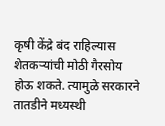कृषी केंद्रे बंद राहिल्यास शेतकऱ्यांची मोठी गैरसोय होऊ शकते. त्यामुळे सरकारने तातडीने मध्यस्थी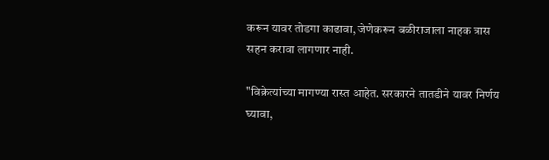करून यावर तोडगा काढावा, जेणेकरून बळीराजाला नाहक त्रास सहन करावा लागणार नाही.

"विक्रेत्यांच्या मागण्या रास्त आहेत. सरकारने तातडीने यावर निर्णय घ्यावा,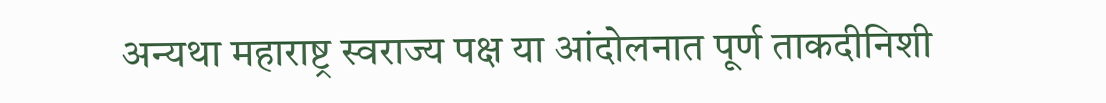अन्यथा महाराष्ट्र स्वराज्य पक्ष या आंदोलनात पूर्ण ताकदीनिशी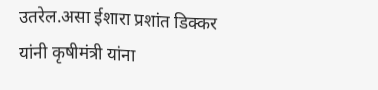उतरेल.असा ईशारा प्रशांत डिक्कर यांनी कृषीमंत्री यांना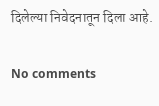दिलेल्या निवेदनातून दिला आहे.

No comments